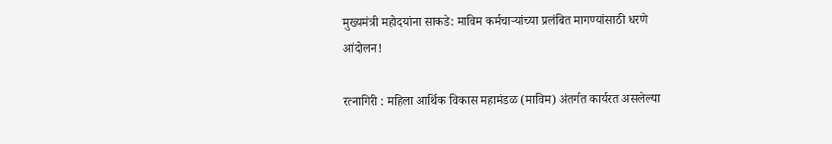मुख्यमंत्री महोदयांना साकडे: माविम कर्मचाऱ्यांच्या प्रलंबित मागण्यांसाठी धरणे आंदोलन!

रत्नागिरी : महिला आर्थिक विकास महामंडळ (माविम) अंतर्गत कार्यरत असलेल्या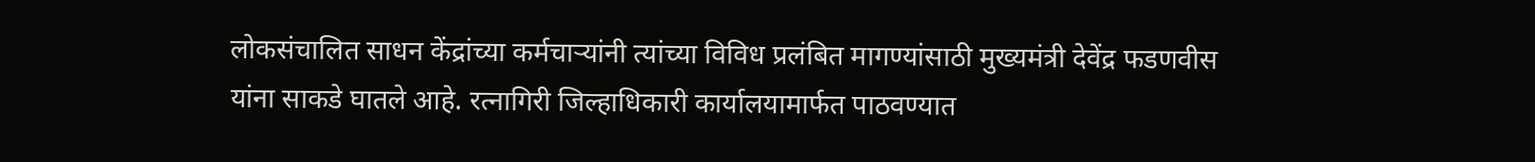लोकसंचालित साधन केंद्रांच्या कर्मचाऱ्यांनी त्यांच्या विविध प्रलंबित मागण्यांसाठी मुख्यमंत्री देवेंद्र फडणवीस यांना साकडे घातले आहे. रत्नागिरी जिल्हाधिकारी कार्यालयामार्फत पाठवण्यात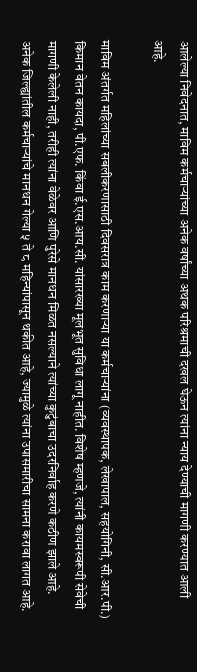आलेल्या निवेदनात, माविम कर्मचाऱ्यांच्या अनेक वर्षांच्या अथक परिश्रमाची दखल घेऊन त्यांना न्याय देण्याची मागणी करण्यात आली आहे.

माविम अंतर्गत महिलांच्या सबलीकरणासाठी दिवसरात्र काम करणाऱ्या या कर्मचाऱ्यांना (व्यवस्थापक, लेखापाल, सहयोगिनी, सी.आर.पी.) किमान वेतन कायदा, पी.एफ. किंवा ई.एस.आय.सी. यांसारख्या मूलभूत सुविधा लागू नाहीत. विशेष म्हणजे, त्यांनी कायमस्वरूपी सेवेची मागणी केलेली नाही, तरीही त्यांना वेळेवर आणि पुरेसे मानधन मिळत नसल्याने त्यांच्या कुटुंबाचा उदरनिर्वाह करणे कठीण झाले आहे. अनेक जिल्ह्यांतील कर्मचाऱ्यांचे मानधन गेल्या ५ ते ८ महिन्यांपासून थकीत आहे, ज्यामुळे त्यांना उपासमारीचा सामना करावा लागत आहे.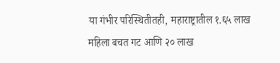या गंभीर परिस्थितीतही, महाराष्ट्रातील १.६५ लाख महिला बचत गट आणि २० लाख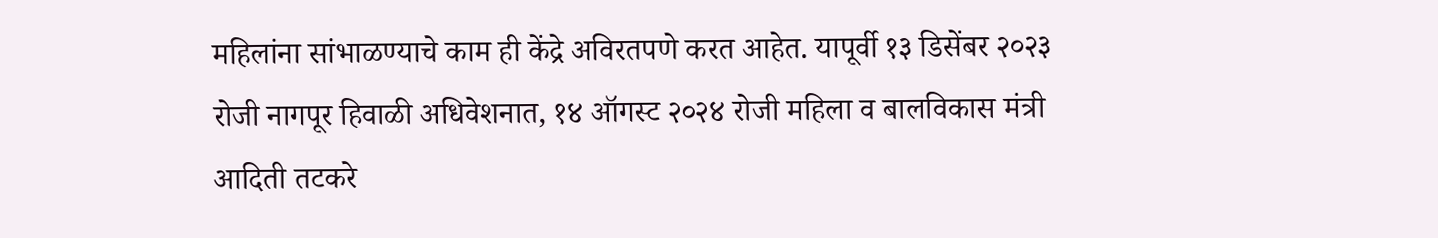महिलांना सांभाळण्याचे काम ही केंद्रे अविरतपणे करत आहेत. यापूर्वी १३ डिसेंबर २०२३ रोजी नागपूर हिवाळी अधिवेशनात, १४ ऑगस्ट २०२४ रोजी महिला व बालविकास मंत्री आदिती तटकरे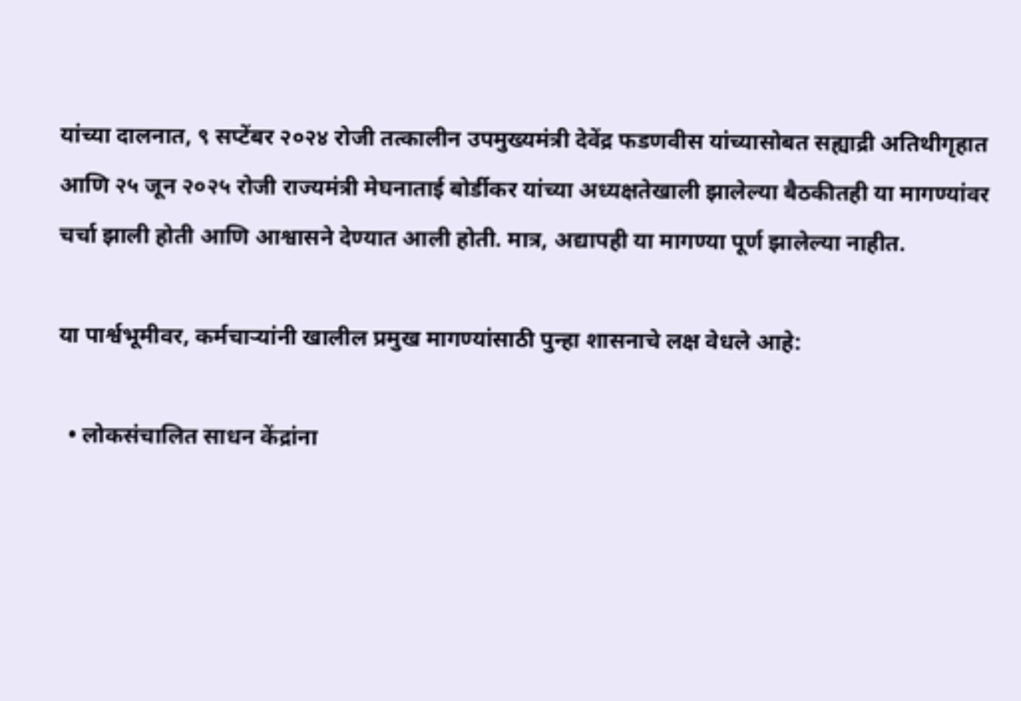यांच्या दालनात, ९ सप्टेंबर २०२४ रोजी तत्कालीन उपमुख्यमंत्री देवेंद्र फडणवीस यांच्यासोबत सह्याद्री अतिथीगृहात आणि २५ जून २०२५ रोजी राज्यमंत्री मेघनाताई बोर्डीकर यांच्या अध्यक्षतेखाली झालेल्या बैठकीतही या मागण्यांवर चर्चा झाली होती आणि आश्वासने देण्यात आली होती. मात्र, अद्यापही या मागण्या पूर्ण झालेल्या नाहीत.

या पार्श्वभूमीवर, कर्मचाऱ्यांनी खालील प्रमुख मागण्यांसाठी पुन्हा शासनाचे लक्ष वेधले आहे:

  • लोकसंचालित साधन केंद्रांना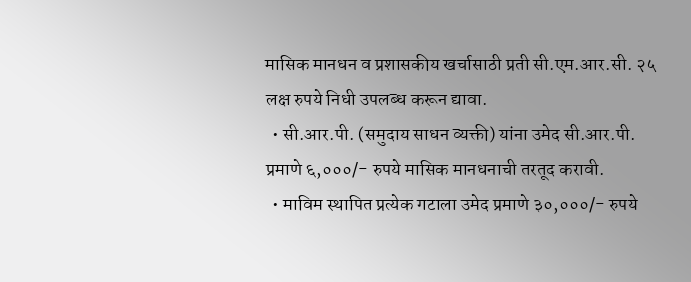मासिक मानधन व प्रशासकीय खर्चासाठी प्रती सी.एम.आर.सी. २५ लक्ष रुपये निधी उपलब्ध करून द्यावा.
  • सी.आर.पी. (समुदाय साधन व्यक्ती) यांना उमेद सी.आर.पी. प्रमाणे ६,०००/- रुपये मासिक मानधनाची तरतूद करावी.
  • माविम स्थापित प्रत्येक गटाला उमेद प्रमाणे ३०,०००/- रुपये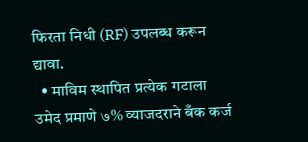फिरता निधी (RF) उपलब्ध करून द्यावा.
  • माविम स्थापित प्रत्येक गटाला उमेद प्रमाणे ७% व्याजदराने बँक कर्ज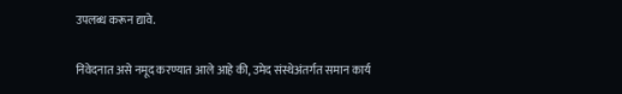उपलब्ध करून द्यावे.

निवेदनात असे नमूद करण्यात आले आहे की, उमेद संस्थेअंतर्गत समान कार्य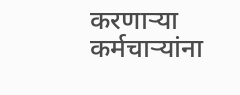करणाऱ्या कर्मचाऱ्यांना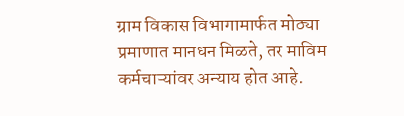ग्राम विकास विभागामार्फत मोठ्या प्रमाणात मानधन मिळते, तर माविम कर्मचाऱ्यांवर अन्याय होत आहे.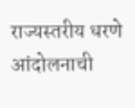राज्यस्तरीय धरणे आंदोलनाची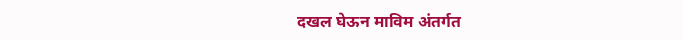दखल घेऊन माविम अंतर्गत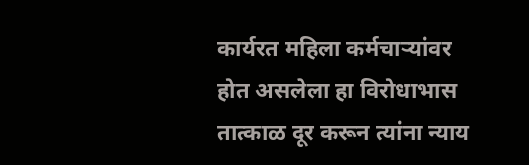कार्यरत महिला कर्मचाऱ्यांवर होत असलेला हा विरोधाभास तात्काळ दूर करून त्यांना न्याय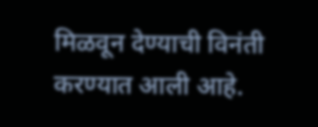मिळवून देण्याची विनंती करण्यात आली आहे.